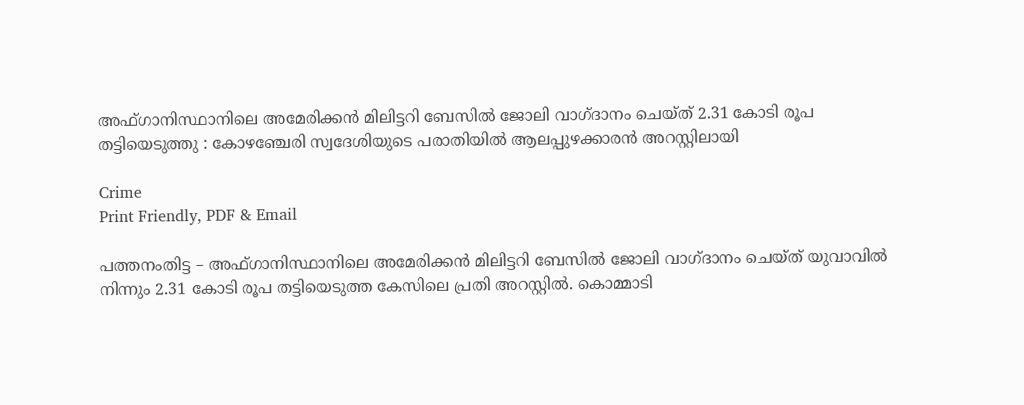അഫ്ഗാനിസ്ഥാനിലെ അമേരിക്കൻ മിലിട്ടറി ബേസിൽ ജോലി വാഗ്ദാനം ചെയ്ത് 2.31 കോടി രൂപ തട്ടിയെടുത്തു : കോഴഞ്ചേരി സ്വദേശിയുടെ പരാതിയിൽ ആലപ്പുഴക്കാരൻ അറസ്റ്റിലായി

Crime
Print Friendly, PDF & Email

പത്തനംതിട്ട – അഫ്ഗാനിസ്ഥാനിലെ അമേരിക്കന്‍ മിലിട്ടറി ബേസില്‍ ജോലി വാഗ്ദാനം ചെയ്ത് യുവാവില്‍ നിന്നും 2.31 കോടി രൂപ തട്ടിയെടുത്ത കേസിലെ പ്രതി അറസ്റ്റില്‍. കൊമ്മാടി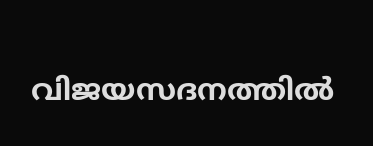വിജയസദനത്തില്‍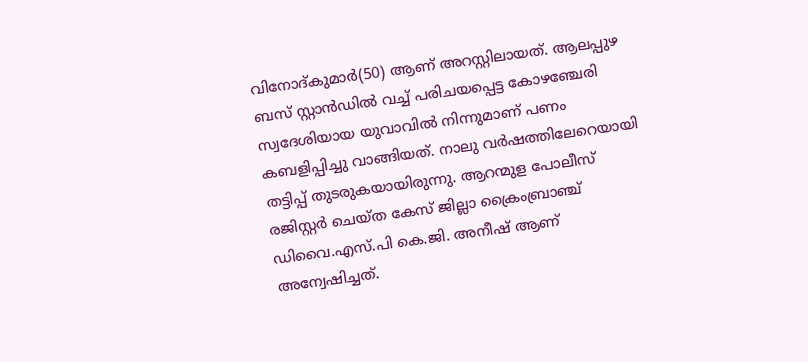വിനോദ്കുമാര്‍(50) ആണ് അറസ്റ്റിലായത്. ആലപ്പുഴ ബസ് സ്റ്റാന്‍ഡില്‍ വച്ച് പരിചയപ്പെട്ട കോഴഞ്ചേരി സ്വദേശിയായ യുവാവില്‍ നിന്നുമാണ് പണം കബളിപ്പിച്ചു വാങ്ങിയത്. നാലു വര്‍ഷത്തിലേറെയായി തട്ടിപ്പ് തുടരുകയായിരുന്നു. ആറന്മുള പോലീസ് രജിസ്റ്റര്‍ ചെയ്ത കേസ് ജില്ലാ ക്രൈംബ്രാഞ്ച് ഡിവൈ.എസ്.പി കെ.ജി. അനീഷ് ആണ് അന്വേഷിച്ചത്.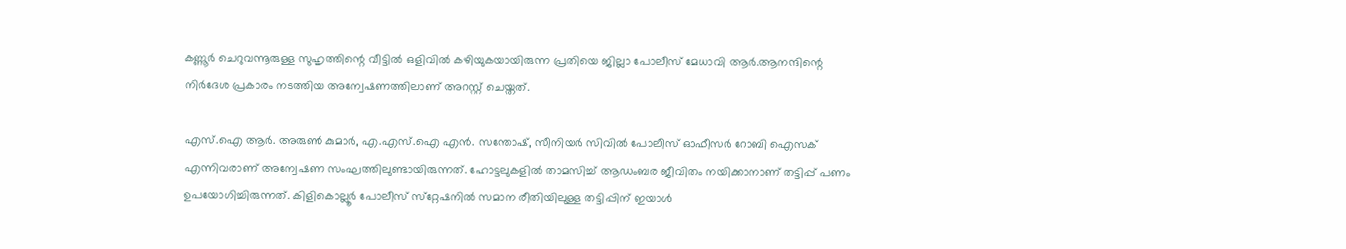കണ്ണൂര്‍ ചെറുവന്നൂരുള്ള സുഹൃത്തിന്റെ വീട്ടില്‍ ഒളിവില്‍ കഴിയുകയായിരുന്ന പ്രതിയെ ജില്ലാ പോലീസ് മേധാവി ആര്‍.ആനന്ദിന്റെ നിര്‍ദേശ പ്രകാരം നടത്തിയ അന്വേഷണത്തിലാണ് അറസ്റ്റ് ചെയ്തത്.

എസ്.ഐ ആര്‍. അരുണ്‍ കുമാര്‍, എ.എസ്.ഐ എന്‍. സന്തോഷ്, സീനിയര്‍ സിവില്‍ പോലീസ് ഓഫീസര്‍ റോബി ഐസക് എന്നിവരാണ് അന്വേഷണ സംഘത്തിലുണ്ടായിരുന്നത്. ഹോട്ടലുകളില്‍ താമസിച്ച് ആഡംബര ജീവിതം നയിക്കാനാണ് തട്ടിപ്പ് പണം ഉപയോഗിച്ചിരുന്നത്. കിളികൊല്ലൂര്‍ പോലീസ് സ്‌റ്റേഷനില്‍ സമാന രീതിയിലുള്ള തട്ടിപ്പിന് ഇയാള്‍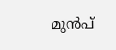മുന്‍പ്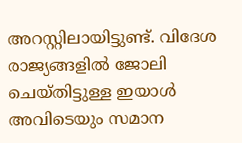അറസ്റ്റിലായിട്ടുണ്ട്. വിദേശ രാജ്യങ്ങളില്‍ ജോലി ചെയ്തിട്ടുള്ള ഇയാള്‍ അവിടെയും സമാന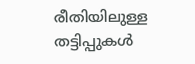രീതിയിലുള്ള തട്ടിപ്പുകള്‍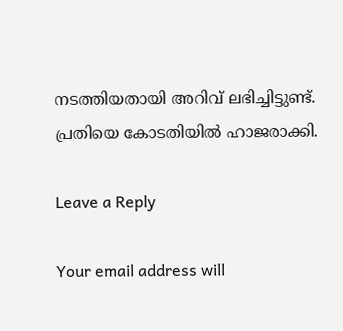നടത്തിയതായി അറിവ് ലഭിച്ചിട്ടുണ്ട്. പ്രതിയെ കോടതിയില്‍ ഹാജരാക്കി.

Leave a Reply

Your email address will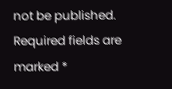not be published. Required fields are marked *